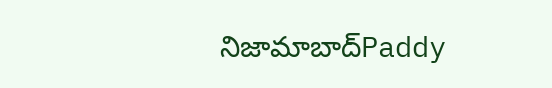నిజామాబాద్Paddy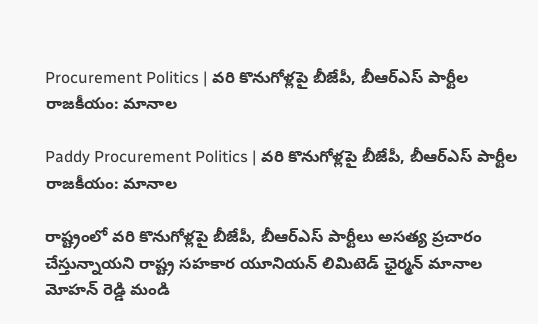Procurement Politics | వరి కొనుగోళ్లపై బీజేపీ, బీఆర్ఎస్ పార్టీల రాజకీయం: మానాల

Paddy Procurement Politics | వరి కొనుగోళ్లపై బీజేపీ, బీఆర్ఎస్ పార్టీల రాజకీయం: మానాల

రాష్ట్రంలో వరి కొనుగోళ్లపై బీజేపీ, బీఆర్ఎస్ పార్టీలు అసత్య ప్రచారం చేస్తున్నాయని రాష్ట్ర సహకార యూనియన్ లిమిటెడ్ ఛైర్మన్ మానాల మోహన్ రెడ్డి మండి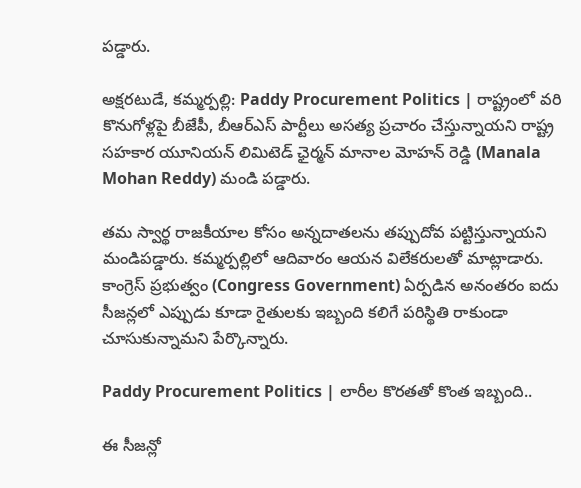పడ్డారు.

అక్షరటుడే, కమ్మర్పల్లి: Paddy Procurement Politics | రాష్ట్రంలో వరి కొనుగోళ్లపై బీజేపీ, బీఆర్ఎస్ పార్టీలు అసత్య ప్రచారం చేస్తున్నాయని రాష్ట్ర సహకార యూనియన్ లిమిటెడ్ ఛైర్మన్ మానాల మోహన్ రెడ్డి (Manala Mohan Reddy) మండి పడ్డారు.

తమ స్వార్థ రాజకీయాల కోసం అన్నదాతలను తప్పుదోవ పట్టిస్తున్నాయని మండిపడ్డారు. కమ్మర్పల్లిలో ఆదివారం ఆయన విలేకరులతో మాట్లాడారు. కాంగ్రెస్ ప్రభుత్వం (Congress Government) ఏర్పడిన అనంతరం ఐదు సీజన్లలో ఎప్పుడు కూడా రైతులకు ఇబ్బంది కలిగే పరిస్థితి రాకుండా చూసుకున్నామని పేర్కొన్నారు.

Paddy Procurement Politics | లారీల కొరతతో కొంత ఇబ్బంది..

ఈ సీజన్లో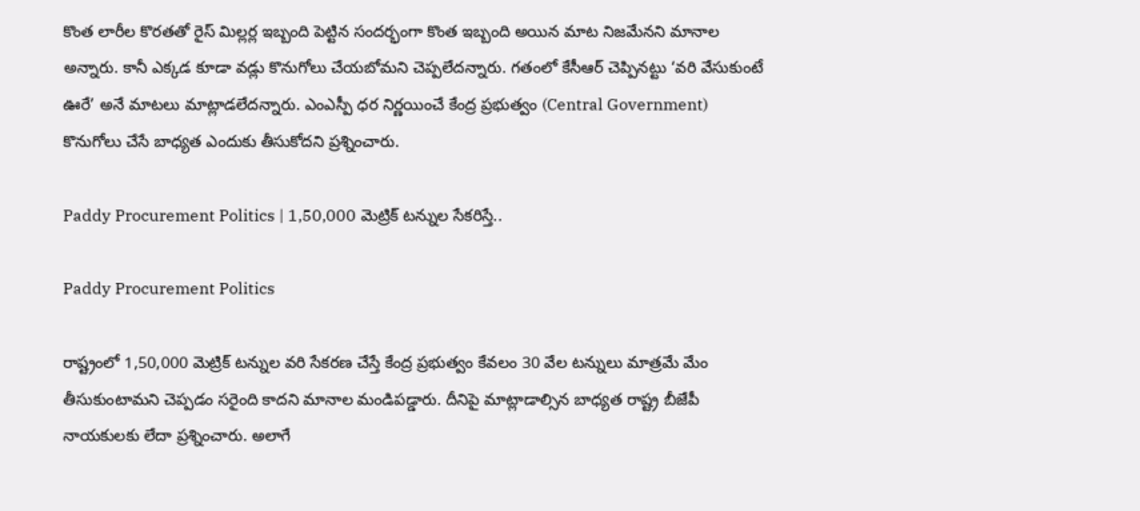కొంత లారీల కొరతతో రైస్ మిల్లర్ల ఇబ్బంది పెట్టిన సందర్భంగా కొంత ఇబ్బంది అయిన మాట నిజమేనని మానాల అన్నారు. కానీ ఎక్కడ కూడా వడ్లు కొనుగోలు చేయబోమని చెప్పలేదన్నారు. గతంలో కేసీఆర్ చెప్పినట్టు ‘వరి వేసుకుంటే ఊరే’ అనే మాటలు మాట్లాడలేదన్నారు. ఎంఎస్పీ ధర నిర్ణయించే కేంద్ర ప్రభుత్వం (Central Government) కొనుగోలు చేసే బాధ్యత ఎందుకు తీసుకోదని ప్రశ్నించారు.

Paddy Procurement Politics | 1,50,000 మెట్రిక్ టన్నుల సేకరిస్తే..

Paddy Procurement Politics

రాష్ట్రంలో 1,50,000 మెట్రిక్ టన్నుల వరి సేకరణ చేస్తే కేంద్ర ప్రభుత్వం కేవలం 30 వేల టన్నులు మాత్రమే మేం తీసుకుంటామని చెప్పడం సరైంది కాదని మానాల మండిపడ్డారు. దీనిపై మాట్లాడాల్సిన బాధ్యత రాష్ట్ర బీజేపీ నాయకులకు లేదా ప్రశ్నించారు. అలాగే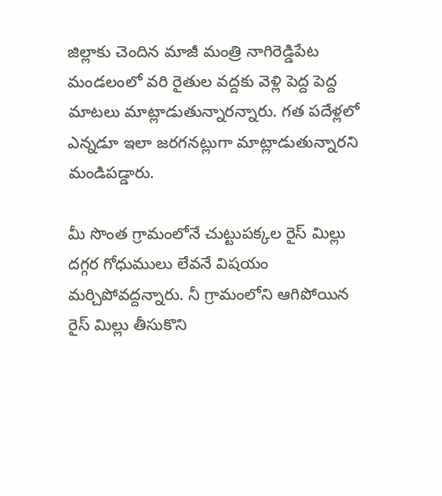జిల్లాకు చెందిన మాజీ మంత్రి నాగిరెడ్డిపేట మండలంలో వరి రైతుల వద్దకు వెళ్లి పెద్ద పెద్ద మాటలు మాట్లాడుతున్నారన్నారు. గత పదేళ్లలో ఎన్నడూ ఇలా జరగనట్లుగా మాట్లాడుతున్నారని మండిపడ్డారు.

మీ సొంత గ్రామంలోనే చుట్టుపక్కల రైస్ మిల్లు దగ్గర గోధుములు లేవనే విషయం మర్చిపోవద్దన్నారు. నీ గ్రామంలోని ఆగిపోయిన రైస్ మిల్లు తీసుకొని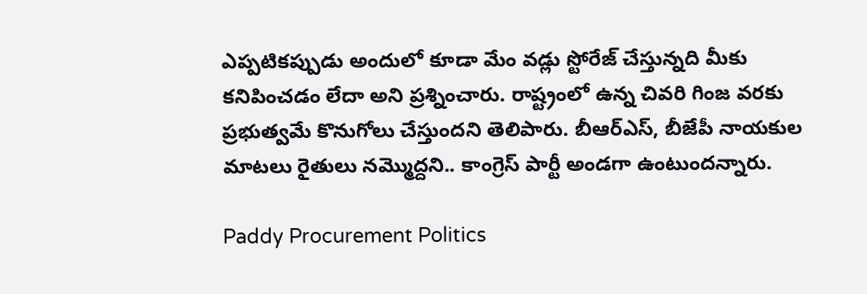ఎప్పటికప్పుడు అందులో కూడా మేం వడ్లు స్టోరేజ్ చేస్తున్నది మీకు కనిపించడం లేదా అని ప్రశ్నించారు. రాష్ట్రంలో ఉన్న చివరి గింజ వరకు ప్రభుత్వమే కొనుగోలు చేస్తుందని తెలిపారు. బీఆర్ఎస్, బీజేపీ నాయకుల మాటలు రైతులు నమ్మొద్దని.. కాంగ్రెస్ పార్టీ అండగా ఉంటుందన్నారు.

Paddy Procurement Politics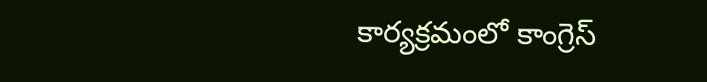కార్యక్రమంలో కాంగ్రెస్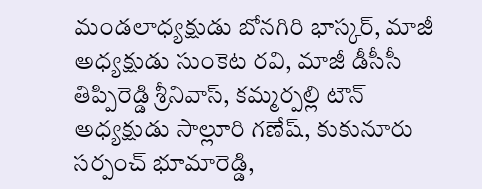మండలాధ్యక్షుడు బోనగిరి భాస్కర్, మాజీ అధ్యక్షుడు సుంకెట రవి, మాజీ డీసీసీ తిప్పిరెడ్డి శ్రీనివాస్, కమ్మర్పల్లి టౌన్ అధ్యక్షుడు సాల్లూరి గణేష్, కుకునూరు సర్పంచ్ భూమారెడ్డి,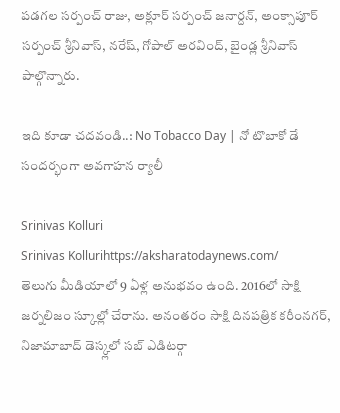పడగల సర్పంచ్ రాజు, అక్లూర్ సర్పంచ్ జనార్దన్, అంక్సాపూర్ సర్పంచ్ శ్రీనివాస్, నరేష్, గోపాల్ అరవింద్, బైండ్ల శ్రీనివాస్ పాల్గొన్నారు.

ఇది కూడా చదవండి..: No Tobacco Day | నో టొబాకో డే సందర్భంగా అవగాహన ర్యాలీ

Srinivas Kolluri
Srinivas Kollurihttps://aksharatodaynews.com/
తెలుగు మీడియాలో 9 ఏళ్ల అనుభవం ఉంది. 2016లో సాక్షి జర్నలిజం స్కూల్లో చేరాను. అనంతరం సాక్షి దినపత్రిక కరీంనగర్, నిజామాబాద్ డెస్క్లలో సబ్ ఎడిటర్గా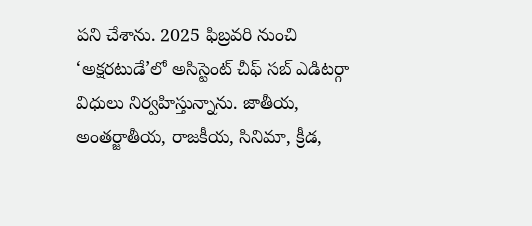పని చేశాను. 2025 ఫిబ్రవరి నుంచి ‘అక్షరటుడే’లో అసిస్టెంట్ చీఫ్ సబ్ ఎడిటర్గా విధులు నిర్వహిస్తున్నాను. జాతీయ, అంతర్జాతీయ, రాజకీయ, సినిమా, క్రీడ,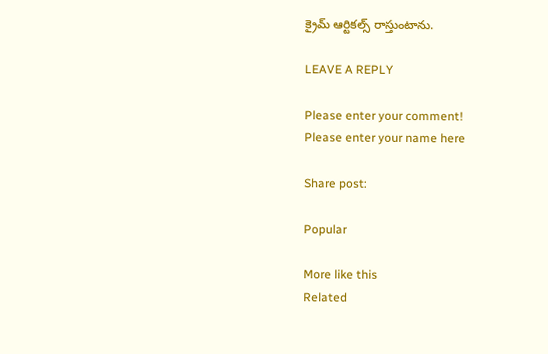క్రైమ్ ఆర్టికల్స్ రాస్తుంటాను.

LEAVE A REPLY

Please enter your comment!
Please enter your name here

Share post:

Popular

More like this
Related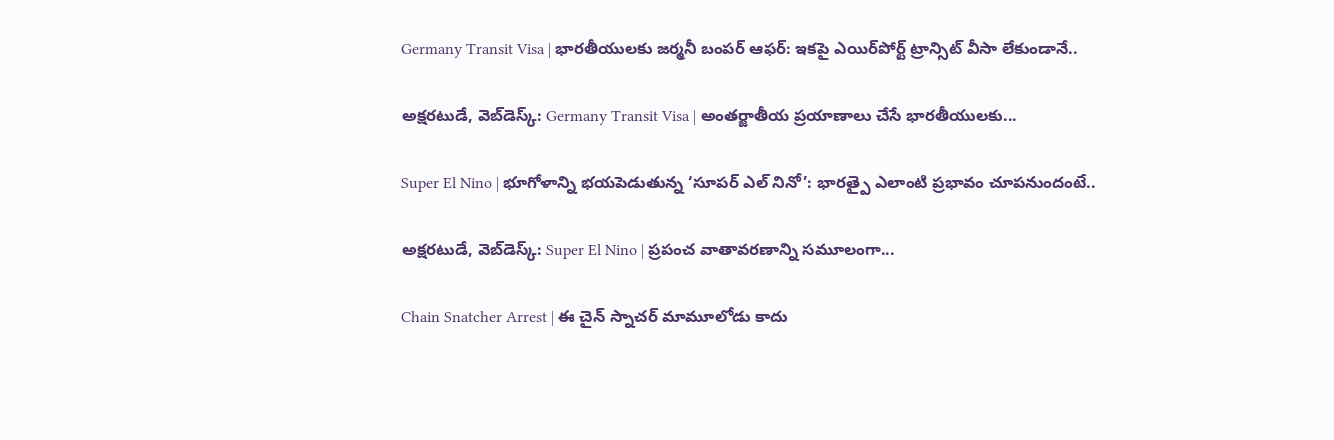Germany Transit Visa | భారతీయులకు జర్మనీ బంపర్ ఆఫర్: ఇకపై ఎయిర్‌పోర్ట్ ట్రాన్సిట్ వీసా లేకుండానే..

అక్షరటుడే, వెబ్‌డెస్క్‌: Germany Transit Visa | అంతర్జాతీయ ప్రయాణాలు చేసే భారతీయులకు...

Super El Nino | భూగోళాన్ని భయపెడుతున్న ‘సూపర్ ఎల్ నినో’: భారత్పై ఎలాంటి ప్రభావం చూపనుందంటే..

అక్షరటుడే, వెబ్‌డెస్క్‌: Super El Nino | ప్రపంచ వాతావరణాన్ని సమూలంగా...

Chain Snatcher Arrest | ఈ చైన్ స్నాచర్ మామూలోడు కాదు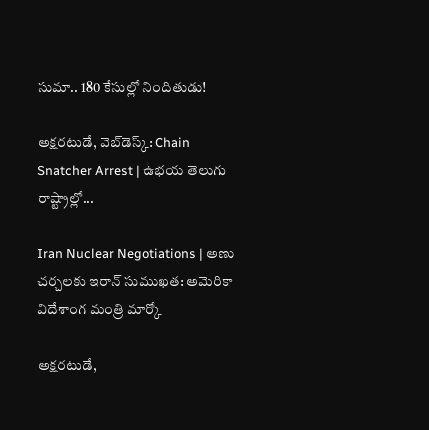సుమా.. 180 కేసుల్లో నిందితుడు!

అక్షరటుడే, వెబ్‌డెస్క్‌: Chain Snatcher Arrest | ఉభయ తెలుగు రాష్ట్రాల్లో...

Iran Nuclear Negotiations | అణు చర్చలకు ఇరాన్ సుముఖత: అమెరికా విదేశాంగ మంత్రి మార్కో

అక్షరటుడే,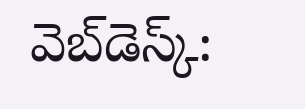వెబ్‌డెస్క్‌: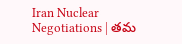Iran Nuclear Negotiations | తమ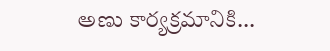అణు కార్యక్రమానికి...